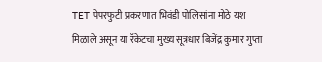TET पेपरफुटी प्रकरणात भिवंडी पोलिसांना मोठे यश मिळाले असून या रॅकेटचा मुख्य सूत्रधार बिजेंद्र कुमार गुप्ता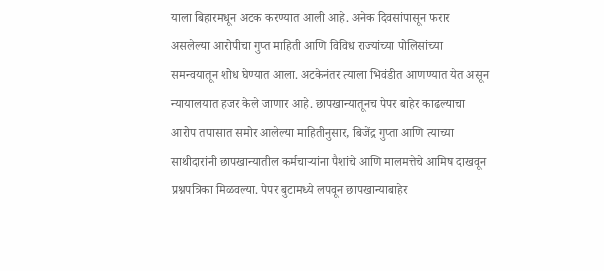याला बिहारमधून अटक करण्यात आली आहे. अनेक दिवसांपासून फरार असलेल्या आरोपीचा गुप्त माहिती आणि विविध राज्यांच्या पोलिसांच्या समन्वयातून शोध घेण्यात आला. अटकेनंतर त्याला भिवंडीत आणण्यात येत असून न्यायालयात हजर केले जाणार आहे. छापखान्यातूनच पेपर बाहेर काढल्याचा आरोप तपासात समोर आलेल्या माहितीनुसार, बिजेंद्र गुप्ता आणि त्याच्या साथीदारांनी छापखान्यातील कर्मचाऱ्यांना पैशांचे आणि मालमत्तेचे आमिष दाखवून प्रश्नपत्रिका मिळवल्या. पेपर बुटामध्ये लपवून छापखान्याबाहेर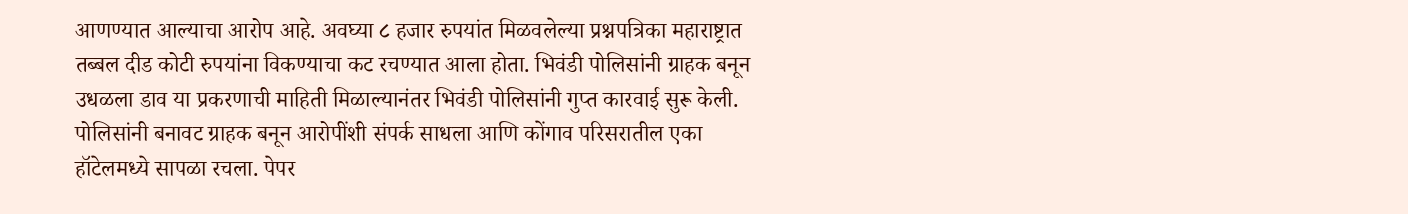आणण्यात आल्याचा आरोप आहे. अवघ्या ८ हजार रुपयांत मिळवलेल्या प्रश्नपत्रिका महाराष्ट्रात तब्बल दीड कोटी रुपयांना विकण्याचा कट रचण्यात आला होता. भिवंडी पोलिसांनी ग्राहक बनून उधळला डाव या प्रकरणाची माहिती मिळाल्यानंतर भिवंडी पोलिसांनी गुप्त कारवाई सुरू केली. पोलिसांनी बनावट ग्राहक बनून आरोपींशी संपर्क साधला आणि कोंगाव परिसरातील एका हॉटेलमध्ये सापळा रचला. पेपर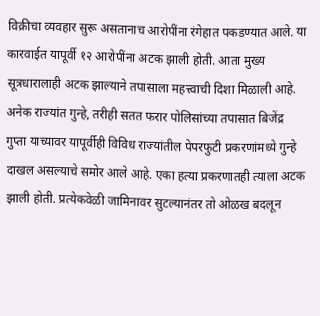विक्रीचा व्यवहार सुरू असतानाच आरोपींना रंगेहात पकडण्यात आले. या कारवाईत यापूर्वी १२ आरोपींना अटक झाली होती. आता मुख्य सूत्रधारालाही अटक झाल्याने तपासाला महत्त्वाची दिशा मिळाली आहे. अनेक राज्यांत गुन्हे, तरीही सतत फरार पोलिसांच्या तपासात बिजेंद्र गुप्ता याच्यावर यापूर्वीही विविध राज्यांतील पेपरफुटी प्रकरणांमध्ये गुन्हे दाखल असल्याचे समोर आले आहे. एका हत्या प्रकरणातही त्याला अटक झाली होती. प्रत्येकवेळी जामिनावर सुटल्यानंतर तो ओळख बदलून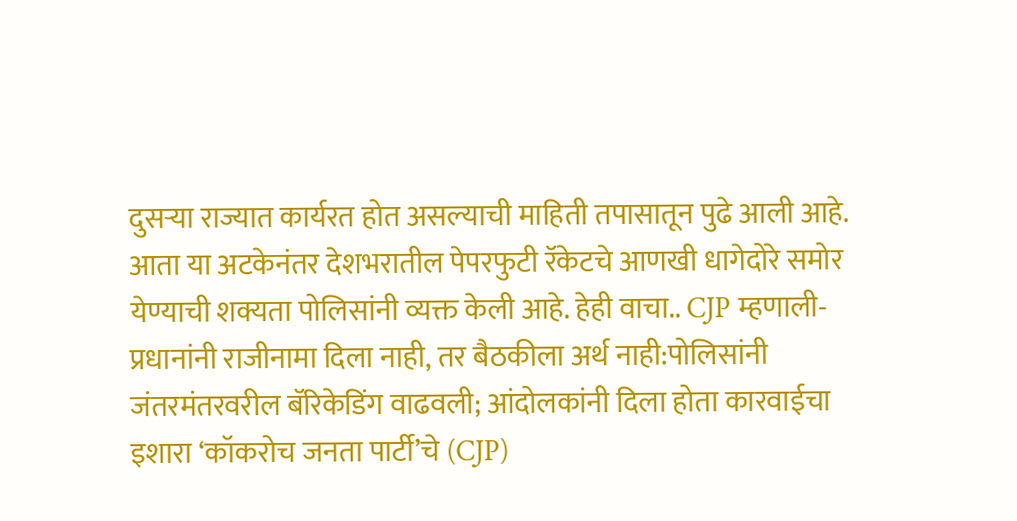दुसऱ्या राज्यात कार्यरत होत असल्याची माहिती तपासातून पुढे आली आहे. आता या अटकेनंतर देशभरातील पेपरफुटी रॅकेटचे आणखी धागेदोरे समोर येण्याची शक्यता पोलिसांनी व्यक्त केली आहे. हेही वाचा.. CJP म्हणाली- प्रधानांनी राजीनामा दिला नाही, तर बैठकीला अर्थ नाही:पोलिसांनी जंतरमंतरवरील बॅरिकेडिंग वाढवली; आंदोलकांनी दिला होता कारवाईचा इशारा ‘कॉकरोच जनता पार्टी’चे (CJP)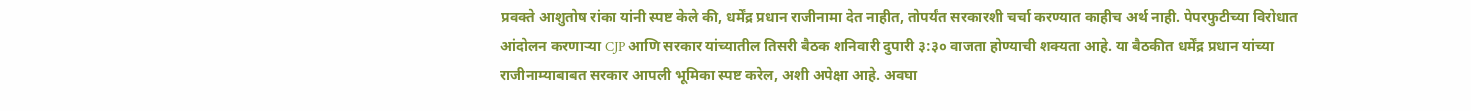प्रवक्ते आशुतोष रांका यांनी स्पष्ट केले की, धर्मेंद्र प्रधान राजीनामा देत नाहीत, तोपर्यंत सरकारशी चर्चा करण्यात काहीच अर्थ नाही. पेपरफुटीच्या विरोधात आंदोलन करणाऱ्या CJP आणि सरकार यांच्यातील तिसरी बैठक शनिवारी दुपारी ३:३० वाजता होण्याची शक्यता आहे. या बैठकीत धर्मेंद्र प्रधान यांच्या राजीनाम्याबाबत सरकार आपली भूमिका स्पष्ट करेल, अशी अपेक्षा आहे. अवघा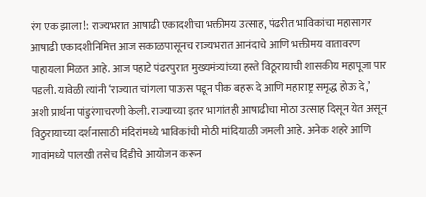रंग एक झाला!: राज्यभरात आषाढी एकादशीचा भक्तीमय उत्साह, पंढरीत भाविकांचा महासागर आषाढी एकादशीनिमित्त आज सकाळपासूनच राज्यभरात आनंदाचे आणि भक्तीमय वातावरण पाहायला मिळत आहे. आज पहाटे पंढरपुरात मुख्यमंत्र्यांच्या हस्ते विठूरायाची शासकीय महापूजा पार पडली. यावेळी त्यांनी ‘राज्यात चांगला पाऊस पडून पीक बहरू दे आणि महाराष्ट्र समृद्ध होऊ दे,’ अशी प्रार्थना पांडुरंगाचरणी केली. राज्याच्या इतर भागांतही आषाढीचा मोठा उत्साह दिसून येत असून विठुरायाच्या दर्शनासाठी मंदिरांमध्ये भाविकांची मोठी मांदियाळी जमली आहे. अनेक शहरे आणि गावांमध्ये पालखी तसेच दिंडीचे आयोजन करून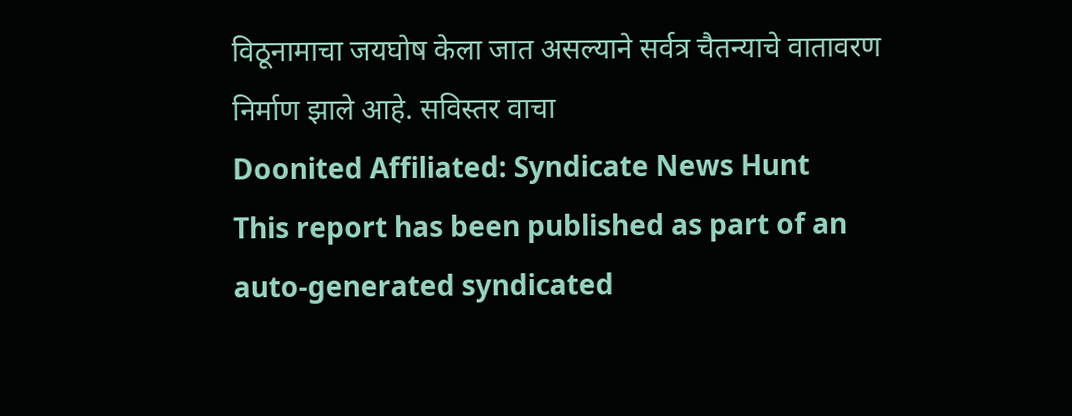विठूनामाचा जयघोष केला जात असल्याने सर्वत्र चैतन्याचे वातावरण निर्माण झाले आहे. सविस्तर वाचा
Doonited Affiliated: Syndicate News Hunt
This report has been published as part of an auto-generated syndicated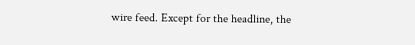wire feed. Except for the headline, the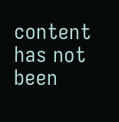content has not been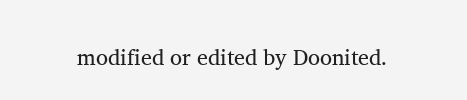modified or edited by Doonited.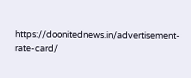https://doonitednews.in/advertisement-rate-card/